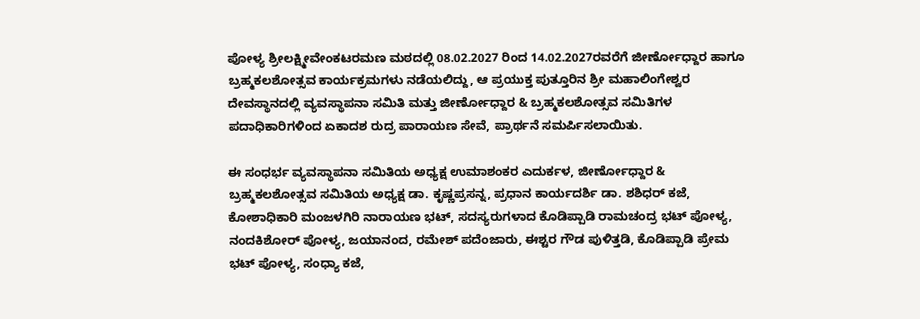ಪೋಳ್ಯ ಶ್ರೀಲಕ್ಷ್ಮೀವೇಂಕಟರಮಣ ಮಠದಲ್ಲಿ 08.02.2027 ರಿಂದ 14.02.2027ರವರೆಗೆ ಜೀರ್ಣೋಧ್ದಾರ ಹಾಗೂ ಬ್ರಹ್ಮಕಲಶೋತ್ಸವ ಕಾರ್ಯಕ್ರಮಗಳು ನಡೆಯಲಿದ್ದು, ಆ ಪ್ರಯುಕ್ತ ಪುತ್ತೂರಿನ ಶ್ರೀ ಮಹಾಲಿಂಗೇಶ್ವರ ದೇವಸ್ಥಾನದಲ್ಲಿ ವ್ಯವಸ್ಥಾಪನಾ ಸಮಿತಿ ಮತ್ತು ಜೀರ್ಣೋಧ್ದಾರ & ಬ್ರಹ್ಮಕಲಶೋತ್ಸವ ಸಮಿತಿಗಳ ಪದಾಧಿಕಾರಿಗಳಿಂದ ಏಕಾದಶ ರುದ್ರ ಪಾರಾಯಣ ಸೇವೆ, ಪ್ರಾರ್ಥನೆ ಸಮರ್ಪಿಸಲಾಯಿತು.

ಈ ಸಂಧರ್ಭ ವ್ಯವಸ್ಥಾಪನಾ ಸಮಿತಿಯ ಅಧ್ಯಕ್ಷ ಉಮಾಶಂಕರ ಎದುರ್ಕಳ, ಜೀರ್ಣೋಧ್ದಾರ & ಬ್ರಹ್ಮಕಲಶೋತ್ಸವ ಸಮಿತಿಯ ಅಧ್ಯಕ್ಷ ಡಾ. ಕೃಷ್ಣಪ್ರಸನ್ನ, ಪ್ರಧಾನ ಕಾರ್ಯದರ್ಶಿ ಡಾ. ಶಶಿಧರ್ ಕಜೆ, ಕೋಶಾಧಿಕಾರಿ ಮಂಜಳಗಿರಿ ನಾರಾಯಣ ಭಟ್, ಸದಸ್ಯರುಗಳಾದ ಕೊಡಿಪ್ಪಾಡಿ ರಾಮಚಂದ್ರ ಭಟ್ ಪೋಳ್ಯ, ನಂದಕಿಶೋರ್ ಪೋಳ್ಯ, ಜಯಾನಂದ, ರಮೇಶ್ ಪದೆಂಜಾರು, ಈಶ್ಟರ ಗೌಡ ಪುಳಿತ್ತಡಿ, ಕೊಡಿಪ್ಪಾಡಿ ಪ್ರೇಮ ಭಟ್ ಪೋಳ್ಯ, ಸಂಧ್ಯಾ ಕಜೆ,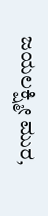ಜಯಲಕ್ಷ್ಮೀ ಮುರ,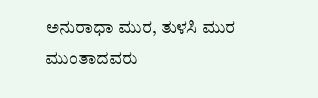ಅನುರಾಧಾ ಮುರ, ತುಳಸಿ ಮುರ ಮುಂತಾದವರು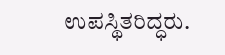ಉಪಸ್ಥಿತರಿದ್ಧರು.